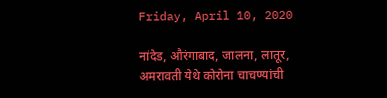Friday, April 10, 2020

नांदेड, औरंगाबाद, जालना, लातूर, अमरावती येथे कोरोना चाचण्यांची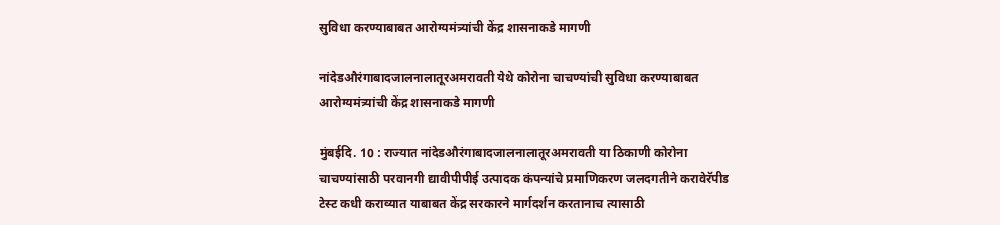सुविधा करण्याबाबत आरोग्यमंत्र्यांची केंद्र शासनाकडे मागणी

नांदेडऔरंगाबादजालनालातूरअमरावती येथे कोरोना चाचण्यांची सुविधा करण्याबाबत आरोग्यमंत्र्यांची केंद्र शासनाकडे मागणी

मुंबईदि. 10 : राज्यात नांदेडऔरंगाबादजालनालातूरअमरावती या ठिकाणी कोरोना चाचण्यांसाठी परवानगी द्यावीपीपीई उत्पादक कंपन्यांचे प्रमाणिकरण जलदगतीने करावेरॅपीड टेस्ट कधी कराव्यात याबाबत केंद्र सरकारने मार्गदर्शन करतानाच त्यासाठी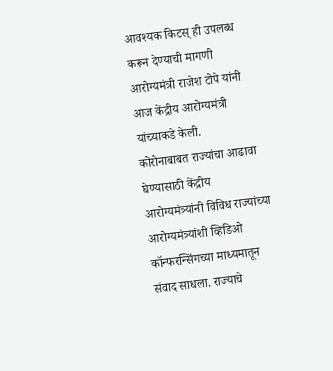आवश्यक किटस् ही उपलब्ध करून देण्याची मागणी आरोग्यमंत्री राजेश टोपे यांनी आज केंद्रीय आरोग्यमंत्री यांच्याकडे केली.
कोरोनाबाबत राज्यांचा आढावा घेण्यासाठी केंद्रीय आरोग्यमंत्र्यांनी विविध राज्यांच्या आरोग्यमंत्र्यांशी व्हिडिओ कॉन्फरन्सिंगच्या माध्यमातून संवाद साधला. राज्याचे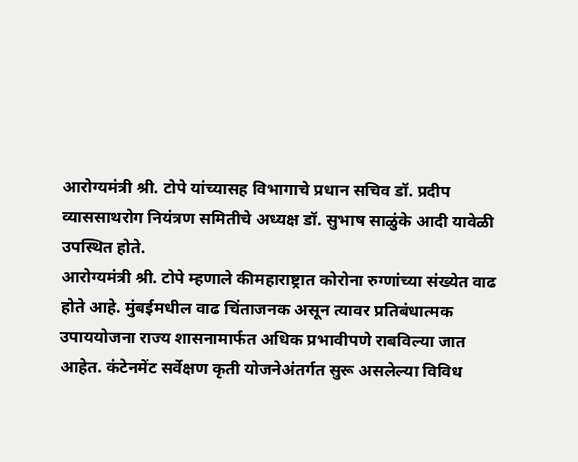आरोग्यमंत्री श्री. टोपे यांच्यासह विभागाचे प्रधान सचिव डॉ. प्रदीप व्याससाथरोग नियंत्रण समितीचे अध्यक्ष डॉ. सुभाष साळुंके आदी यावेळी उपस्थित होते.
आरोग्यमंत्री श्री. टोपे म्हणाले कीमहाराष्ट्रात कोरोना रुग्णांच्या संख्येत वाढ होते आहे. मुंबईमधील वाढ चिंताजनक असून त्यावर प्रतिबंधात्मक उपाययोजना राज्य शासनामार्फत अधिक प्रभावीपणे राबविल्या जात आहेत. कंटेनमेंट सर्वेक्षण कृती योजनेअंतर्गत सुरू असलेल्या विविध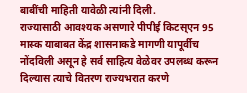बाबींची माहिती यावेळी त्यांनी दिली.
राज्यासाठी आवश्यक असणारे पीपीई किटस्एन 95 मास्क याबाबत केंद्र शासनाकडे मागणी यापूर्वीच नोंदविली असून हे सर्व साहित्य वेळेवर उपलब्ध करून दिल्यास त्याचे वितरण राज्यभरात करणे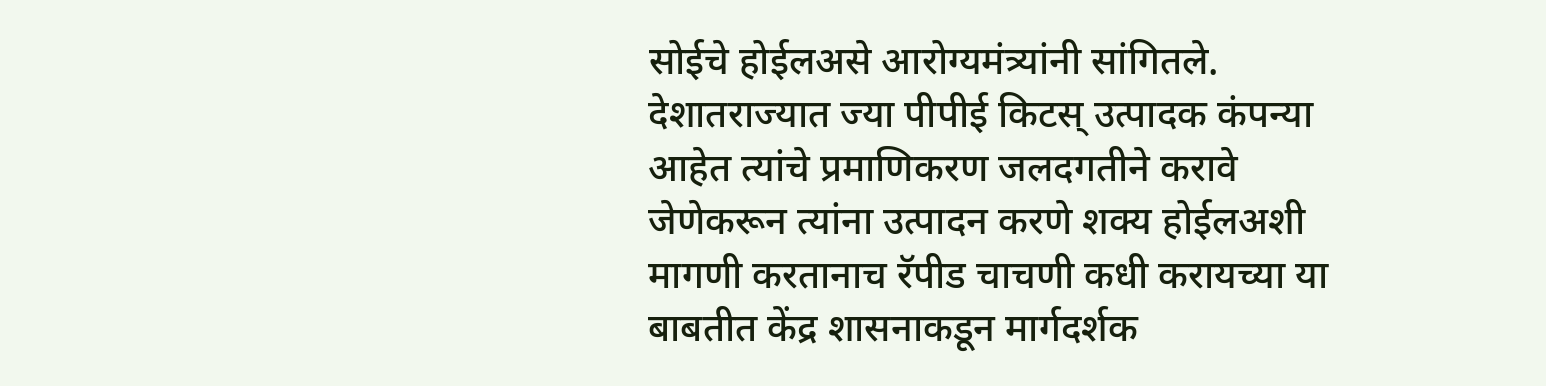सोईचे होईलअसे आरोग्यमंत्र्यांनी सांगितले.
देशातराज्यात ज्या पीपीई किटस् उत्पादक कंपन्या आहेत त्यांचे प्रमाणिकरण जलदगतीने करावे जेणेकरून त्यांना उत्पादन करणे शक्य होईलअशी मागणी करतानाच रॅपीड चाचणी कधी करायच्या या बाबतीत केंद्र शासनाकडून मार्गदर्शक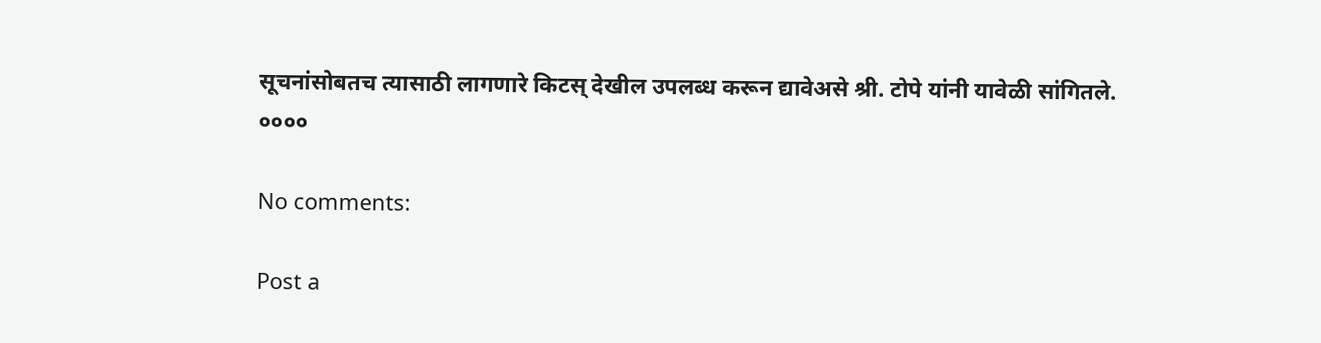सूचनांसोबतच त्यासाठी लागणारे किटस् देखील उपलब्ध करून द्यावेअसे श्री. टोपे यांनी यावेळी सांगितले.
००००

No comments:

Post a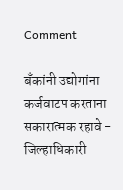Comment

बँकांनी उद्योगांना कर्जवाटप करताना सकारात्मक रहावे - जिल्हाधिकारी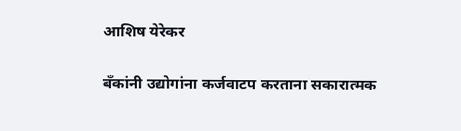आशिष येरेकर

बँकांनी उद्योगांना कर्जवाटप करताना सकारात्मक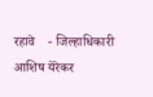रहावे    - जिल्हाधिकारी आशिष येरेकर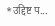*उद्दिष्ट प...